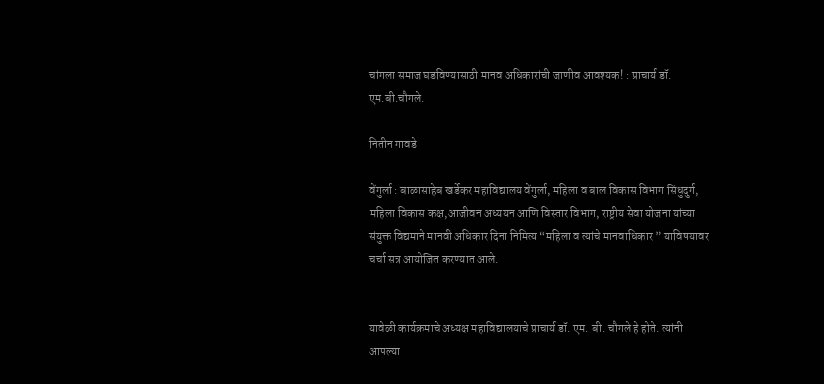चांगला समाज घडविण्यासाठी मानव अधिकारांची जाणीव आवश्यक! : प्राचार्य डॉ. एम.बी.चौगले.

नितीन गावडे

वेंगुर्ला : बाळासाहेब खर्डेकर महाविद्यालय वेंगुर्ला, महिला व बाल विकास विभाग सिंधुदुर्ग, महिला विकास कक्ष,आजीवन अध्ययन आणि विस्तार विभाग, राष्ट्रीय सेवा योजना यांच्या संयुक्त विद्यमाने मानवी अधिकार दिना निमित्य “महिला व त्यांचे मानवाधिकार ” याविषयावर चर्चा सत्र आयोजित करण्यात आले.


यावेळी कार्यक्रमाचे अध्यक्ष महाविद्यालयाचे प्राचार्य डॉ. एम. बी. चौगले हे होते. त्यांनी आपल्या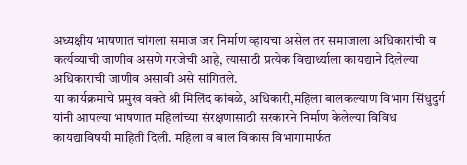अध्यक्षीय भाषणात चांगला समाज जर निर्माण व्हायचा असेल तर समाजाला अधिकारांची व कर्त्यव्याची जाणीव असणे गरजेची आहे, त्यासाठी प्रत्येक विद्यार्थ्याला कायद्याने दिलेल्या अधिकाराची जाणीव असावी असे सांगितले.
या कार्यक्रमाचे प्रमुख वक्ते श्री मिलिंद कांबळे, अधिकारी,महिला बालकल्याण विभाग सिंधुदुर्ग यांनी आपल्या भाषणात महिलांच्या संरक्षणासाठी सरकारने निर्माण केलेल्या विविध कायद्याविषयी माहिती दिली. महिला व बाल विकास विभागामार्फत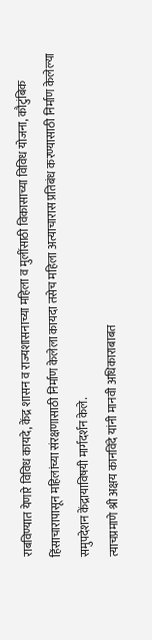राबविण्यात येणारे विविध कायदे, केंद्र शासन व राज्यशासनाच्या महिला व मुलींसाठी विकासाच्या विविध योजना, कौटुंबिक हिंसाचारापासून महिलांच्या संरक्षणासाठी निर्माण केलेला कायदा तसेच महिला अत्याचारास प्रतिबंध करण्यासाठी निर्माण केलेल्या समुपदेशन केंद्रायाविषयी मार्गदर्शन केले.
त्याचप्रमाणे श्री अक्षय कानविंदे यांनी मानवी अधिकाराबाबत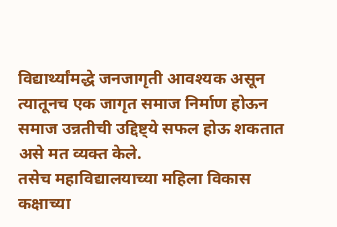विद्यार्थ्यांमद्धे जनजागृती आवश्यक असून त्यातूनच एक जागृत समाज निर्माण होऊन समाज उन्नतीची उद्दिष्ट्ये सफल होऊ शकतात असे मत व्यक्त केले.
तसेच महाविद्यालयाच्या महिला विकास कक्षाच्या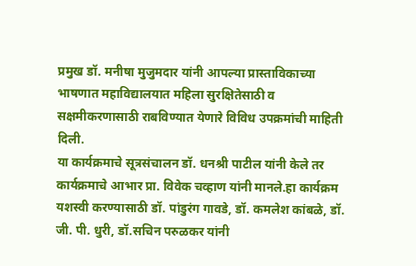प्रमुख डॉ. मनीषा मुजुमदार यांनी आपल्या प्रास्ताविकाच्या भाषणात महाविद्यालयात महिला सुरक्षितेसाठी व सक्षमीकरणासाठी राबविण्यात येणारे विविध उपक्रमांची माहिती दिली.
या कार्यक्रमाचे सूत्रसंचालन डॉ. धनश्री पाटील यांनी केले तर कार्यक्रमाचे आभार प्रा. विवेक चव्हाण यांनी मानले.हा कार्यक्रम यशस्वी करण्यासाठी डॉ. पांडुरंग गावडे, डॉ. कमलेश कांबळे, डॉ. जी. पी. धुरी, डॉ.सचिन परुळकर यांनी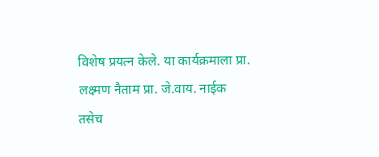विशेष प्रयत्न केले. या कार्यक्रमाला प्रा. लक्ष्मण नैताम प्रा. जे.वाय. नाईक तसेच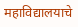महाविद्यालयाचे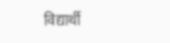विद्यार्थी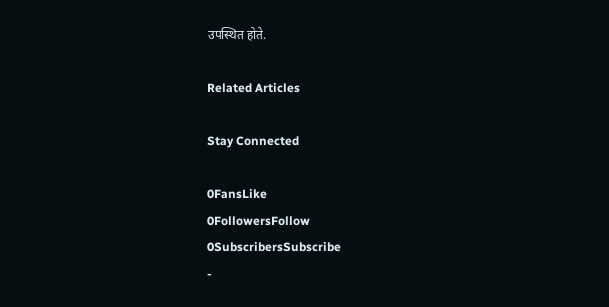उपस्थित होते.

Related Articles

Stay Connected

0FansLike
0FollowersFollow
0SubscribersSubscribe
-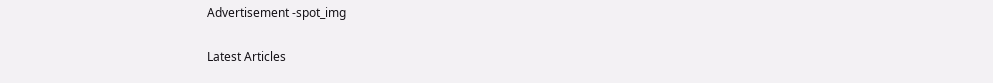Advertisement -spot_img

Latest Articles